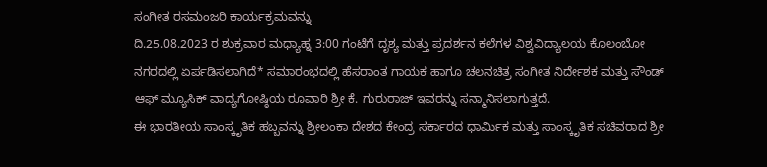ಸಂಗೀತ ರಸಮಂಜರಿ ಕಾರ್ಯಕ್ರಮವನ್ನು
ದಿ.25.08.2023 ರ ಶುಕ್ರವಾರ ಮಧ್ಯಾಹ್ನ 3:00 ಗಂಟೆಗೆ ದೃಶ್ಯ ಮತ್ತು ಪ್ರದರ್ಶನ ಕಲೆಗಳ ವಿಶ್ವವಿದ್ಯಾಲಯ ಕೊಲಂಬೋ ನಗರದಲ್ಲಿ ಏರ್ಪಡಿಸಲಾಗಿದೆ* ಸಮಾರಂಭದಲ್ಲಿ ಹೆಸರಾಂತ ಗಾಯಕ ಹಾಗೂ ಚಲನಚಿತ್ರ ಸಂಗೀತ ನಿರ್ದೇಶಕ ಮತ್ತು ಸೌಂಡ್ ಆಫ್ ಮ್ಯೂಸಿಕ್ ವಾದ್ಯಗೋಷ್ಠಿಯ ರೂವಾರಿ ಶ್ರೀ ಕೆ. ಗುರುರಾಜ್ ಇವರನ್ನು ಸನ್ಮಾನಿಸಲಾಗುತ್ತದೆ.
ಈ ಭಾರತೀಯ ಸಾಂಸ್ಕೃತಿಕ ಹಬ್ಬವನ್ನು ಶ್ರೀಲಂಕಾ ದೇಶದ ಕೇಂದ್ರ ಸರ್ಕಾರದ ಧಾರ್ಮಿಕ ಮತ್ತು ಸಾಂಸ್ಕೃತಿಕ ಸಚಿವರಾದ ಶ್ರೀ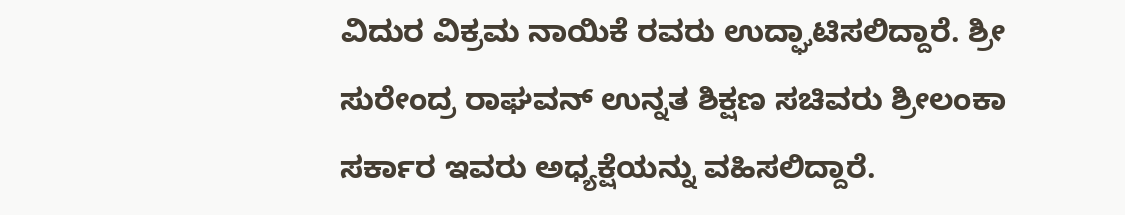ವಿದುರ ವಿಕ್ರಮ ನಾಯಿಕೆ ರವರು ಉದ್ಘಾಟಿಸಲಿದ್ದಾರೆ. ಶ್ರೀ ಸುರೇಂದ್ರ ರಾಘವನ್ ಉನ್ನತ ಶಿಕ್ಷಣ ಸಚಿವರು ಶ್ರೀಲಂಕಾ ಸರ್ಕಾರ ಇವರು ಅಧ್ಯಕ್ಷೆಯನ್ನು ವಹಿಸಲಿದ್ದಾರೆ.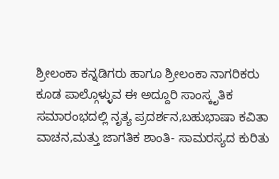ಶ್ರೀಲಂಕಾ ಕನ್ನಡಿಗರು ಹಾಗೂ ಶ್ರೀಲಂಕಾ ನಾಗರಿಕರು ಕೂಡ ಪಾಲ್ಗೊಳ್ಳುವ ಈ ಅದ್ದೂರಿ ಸಾಂಸ್ಕೃತಿಕ ಸಮಾರಂಭದಲ್ಲಿ ನೃತ್ಯ ಪ್ರದರ್ಶನ,ಬಹುಭಾಷಾ ಕವಿತಾ ವಾಚನ,ಮತ್ತು ಜಾಗತಿಕ ಶಾಂತಿ- ಸಾಮರಸ್ಯದ ಕುರಿತು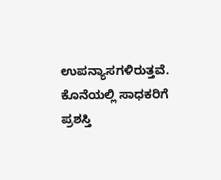ಉಪನ್ಯಾಸಗಳಿರುತ್ತವೆ. ಕೊನೆಯಲ್ಲಿ ಸಾಧಕರಿಗೆ ಪ್ರಶಸ್ತಿ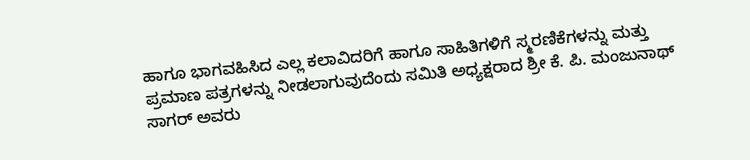ಹಾಗೂ ಭಾಗವಹಿಸಿದ ಎಲ್ಲ ಕಲಾವಿದರಿಗೆ ಹಾಗೂ ಸಾಹಿತಿಗಳಿಗೆ ಸ್ಮರಣಿಕೆಗಳನ್ನು ಮತ್ತು ಪ್ರಮಾಣ ಪತ್ರಗಳನ್ನು ನೀಡಲಾಗುವುದೆಂದು ಸಮಿತಿ ಅಧ್ಯಕ್ಷರಾದ ಶ್ರೀ ಕೆ. ಪಿ. ಮಂಜುನಾಥ್ ಸಾಗರ್ ಅವರು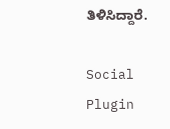ತಿಳಿಸಿದ್ದಾರೆ.

Social Plugin